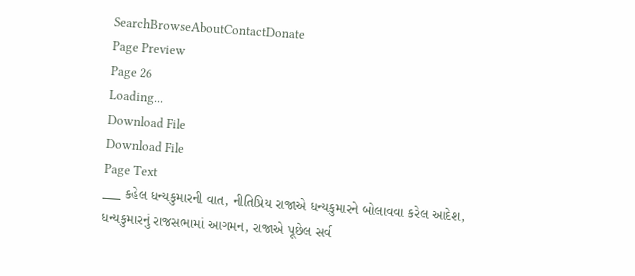SearchBrowseAboutContactDonate
Page Preview
Page 26
Loading...
Download File
Download File
Page Text
___ કહેલ ધન્યકુમારની વાત, નીતિપ્રિય રાજાએ ધન્યકુમારને બોલાવવા કરેલ આદેશ, ધન્યકુમારનું રાજસભામાં આગમન, રાજાએ પૂછેલ સર્વ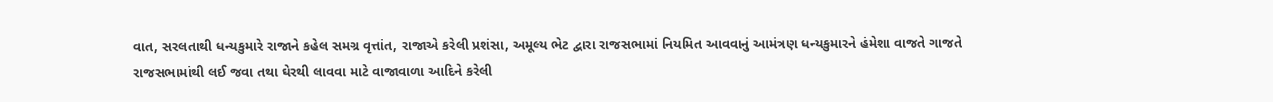વાત, સરલતાથી ધન્યકુમારે રાજાને કહેલ સમગ્ર વૃત્તાંત, રાજાએ કરેલી પ્રશંસા, અમૂલ્ય ભેટ દ્વારા રાજસભામાં નિયમિત આવવાનું આમંત્રણ ધન્યકુમારને હંમેશા વાજતે ગાજતે રાજસભામાંથી લઈ જવા તથા ઘેરથી લાવવા માટે વાજાવાળા આદિને કરેલી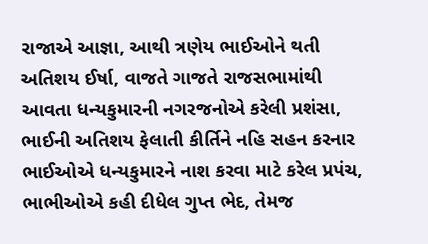રાજાએ આજ્ઞા, આથી ત્રણેય ભાઈઓને થતી અતિશય ઈર્ષા, વાજતે ગાજતે રાજસભામાંથી આવતા ધન્યકુમારની નગરજનોએ કરેલી પ્રશંસા, ભાઈની અતિશય ફેલાતી કીર્તિને નહિ સહન કરનાર ભાઈઓએ ધન્યકુમારને નાશ કરવા માટે કરેલ પ્રપંચ, ભાભીઓએ કહી દીધેલ ગુપ્ત ભેદ, તેમજ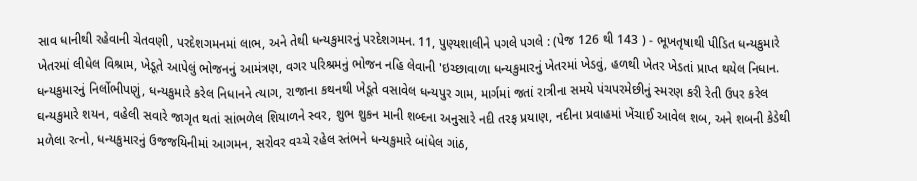સાવ ધાનીથી રહેવાની ચેતવણી, પરદેશગમનમાં લાભ, અને તેથી ધન્યકુમારનું પરદેશગમન. 11, પુણ્યશાલીને પગલે પગલે : (પેજ 126 થી 143 ) - ભૂખતૃષાથી પીડિત ધન્યકુમારે ખેતરમાં લીધેલ વિશ્રામ, ખેડૂતે આપેલું ભોજનનું આમંત્રણ, વગર પરિશ્રમનું ભોજન નહિ લેવાની 'ઇચ્છાવાળા ધન્યકુમારનું ખેતરમાં ખેડવું, હળથી ખેતર ખેડતાં પ્રાપ્ત થયેલ નિધાન. ધન્યકુમારનું નિર્લોભીપણું, ધન્યકુમારે કરેલ નિધાનને ત્યાગ, રાજાના કથનથી ખેડૂતે વસાવેલ ધન્યપુર ગામ, માર્ગમાં જતાં રાત્રીના સમયે પંચપરમેછીનું સ્મરણ કરી રેતી ઉપર કરેલ ઘન્યકુમારે શયન, વહેલી સવારે જાગૃત થતાં સાંભળેલ શિયાળને સ્વર, શુભ શુકન માની શબ્દના અનુસારે નદી તરફ પ્રયાણ, નદીના પ્રવાહમાં ખેંચાઈ આવેલ શબ, અને શબની કેડેથી મળેલા રત્નો, ધન્યકુમારનું ઉજજયિનીમાં આગમન, સરોવર વચ્ચે રહેલ સ્તંભને ધન્યકુમારે બાંધેલ ગાંઠ,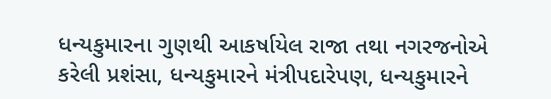ધન્યકુમારના ગુણથી આકર્ષાયેલ રાજા તથા નગરજનોએ કરેલી પ્રશંસા, ધન્યકુમારને મંત્રીપદારેપણ, ધન્યકુમારને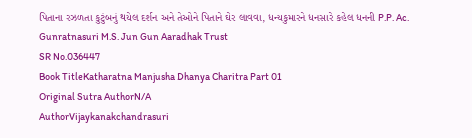પિતાના રઝળતા કુટુંબનું થયેલ દર્શન અને તેઓને પિતાને ઘેર લાવવા, ધન્યકુમારને ધનસારે કહેલ ધનની P.P. Ac. Gunratnasuri M.S. Jun Gun Aaradhak Trust
SR No.036447
Book TitleKatharatna Manjusha Dhanya Charitra Part 01
Original Sutra AuthorN/A
AuthorVijaykanakchandrasuri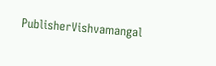PublisherVishvamangal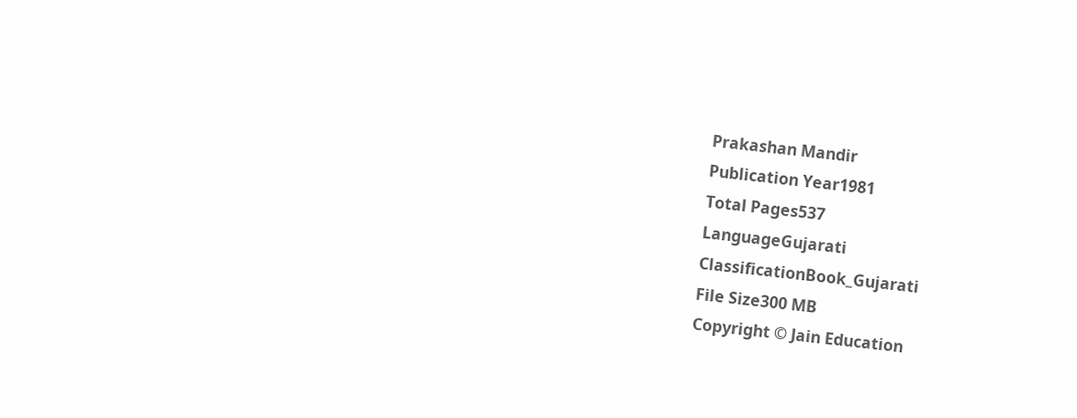Prakashan Mandir
Publication Year1981
Total Pages537
LanguageGujarati
ClassificationBook_Gujarati
File Size300 MB
Copyright © Jain Education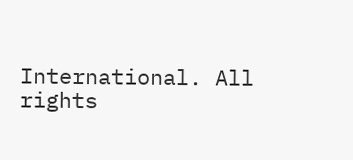International. All rights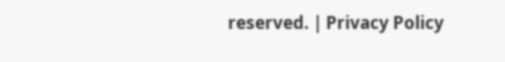reserved. | Privacy Policy